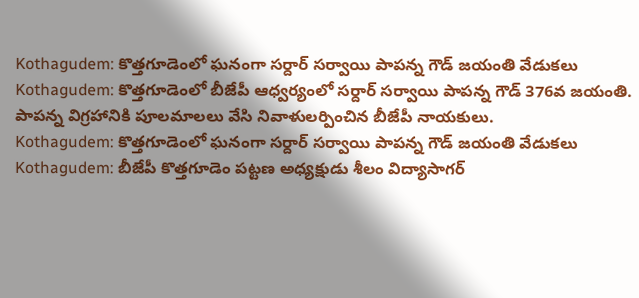Kothagudem: కొత్తగూడెంలో ఘనంగా సర్దార్ సర్వాయి పాపన్న గౌడ్ జయంతి వేడుకలు
Kothagudem: కొత్తగూడెంలో బీజేపీ ఆధ్వర్యంలో సర్దార్ సర్వాయి పాపన్న గౌడ్ 376వ జయంతి. పాపన్న విగ్రహానికి పూలమాలలు వేసి నివాళులర్పించిన బీజేపీ నాయకులు.
Kothagudem: కొత్తగూడెంలో ఘనంగా సర్దార్ సర్వాయి పాపన్న గౌడ్ జయంతి వేడుకలు
Kothagudem: బీజేపీ కొత్తగూడెం పట్టణ అధ్యక్షుడు శీలం విద్యాసాగర్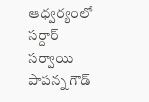ఆధ్వర్యంలో సర్దార్ సర్వాయి పాపన్న గౌడ్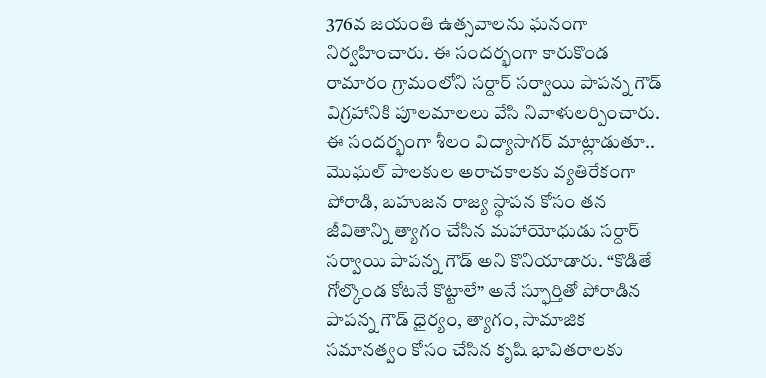376వ జయంతి ఉత్సవాలను ఘనంగా నిర్వహించారు. ఈ సందర్భంగా కారుకొండ రామారం గ్రామంలోని సర్దార్ సర్వాయి పాపన్న గౌడ్ విగ్రహానికి పూలమాలలు వేసి నివాళులర్పించారు.
ఈ సందర్భంగా శీలం విద్యాసాగర్ మాట్లాడుతూ.. మొఘల్ పాలకుల అరాచకాలకు వ్యతిరేకంగా పోరాడి, బహుజన రాజ్య స్థాపన కోసం తన జీవితాన్ని త్యాగం చేసిన మహాయోధుడు సర్దార్ సర్వాయి పాపన్న గౌడ్ అని కొనియాడారు. “కొడితే గోల్కొండ కోటనే కొట్టాలే” అనే స్ఫూర్తితో పోరాడిన పాపన్న గౌడ్ ధైర్యం, త్యాగం, సామాజిక సమానత్వం కోసం చేసిన కృషి భావితరాలకు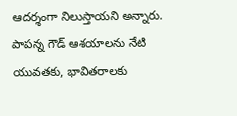ఆదర్శంగా నిలుస్తాయని అన్నారు.
పాపన్న గౌడ్ ఆశయాలను నేటి యువతకు, భావితరాలకు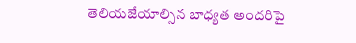తెలియజేయాల్సిన బాధ్యత అందరిపై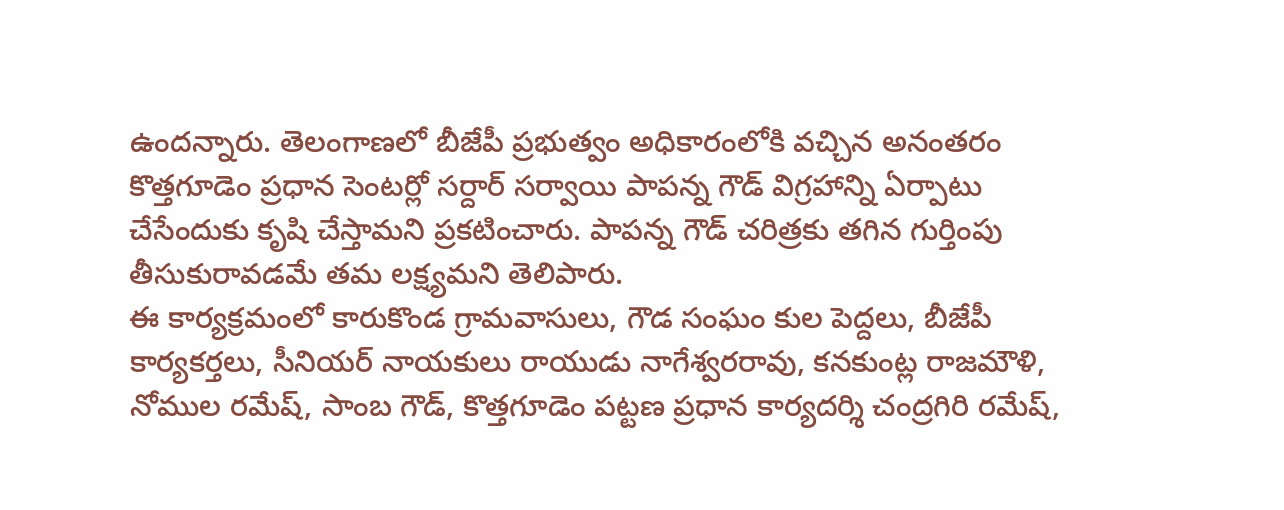ఉందన్నారు. తెలంగాణలో బీజేపీ ప్రభుత్వం అధికారంలోకి వచ్చిన అనంతరం కొత్తగూడెం ప్రధాన సెంటర్లో సర్దార్ సర్వాయి పాపన్న గౌడ్ విగ్రహాన్ని ఏర్పాటు చేసేందుకు కృషి చేస్తామని ప్రకటించారు. పాపన్న గౌడ్ చరిత్రకు తగిన గుర్తింపు తీసుకురావడమే తమ లక్ష్యమని తెలిపారు.
ఈ కార్యక్రమంలో కారుకొండ గ్రామవాసులు, గౌడ సంఘం కుల పెద్దలు, బీజేపీ కార్యకర్తలు, సీనియర్ నాయకులు రాయుడు నాగేశ్వరరావు, కనకుంట్ల రాజమౌళి, నోముల రమేష్, సాంబ గౌడ్, కొత్తగూడెం పట్టణ ప్రధాన కార్యదర్శి చంద్రగిరి రమేష్,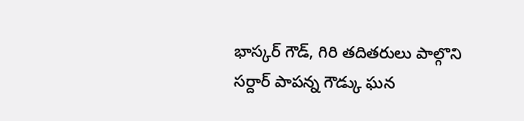భాస్కర్ గౌడ్, గిరి తదితరులు పాల్గొని సర్దార్ పాపన్న గౌడ్కు ఘన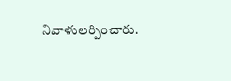నివాళులర్పించారు.